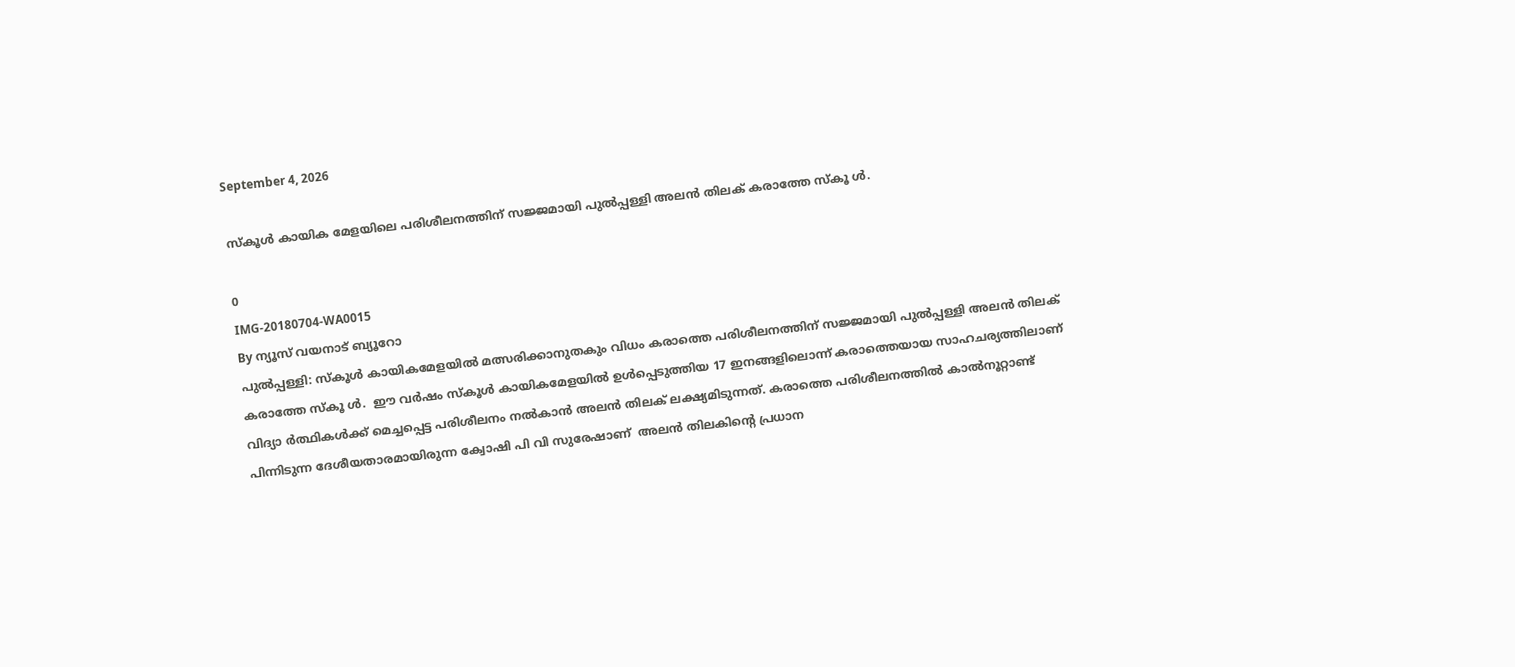September 4, 2026

സ്കൂൾ കായിക മേളയിലെ പരിശീലനത്തിന് സജ്ജമായി പുല്‍പ്പള്ളി അലന്‍ തിലക് കരാത്തേ സ്‌കൂ ള്‍.

0
IMG-20180704-WA0015
By ന്യൂസ് വയനാട് ബ്യൂറോ
പുല്‍പ്പള്ളി: സ്‌കൂള്‍ കായികമേളയില്‍ മത്സരിക്കാനുതകും വിധം കരാത്തെ പരിശീലനത്തിന് സജ്ജമായി പുല്‍പ്പള്ളി അലന്‍ തിലക് കരാത്തേ സ്‌കൂ ള്‍.  ഈ വര്‍ഷം സ്‌കൂള്‍ കായികമേളയില്‍ ഉള്‍പ്പെടുത്തിയ 17 ഇനങ്ങളിലൊന്ന് കരാത്തെയായ സാഹചര്യത്തിലാണ് വിദ്യാ ര്‍ത്ഥികള്‍ക്ക് മെച്ചപ്പെട്ട പരിശീലനം നല്‍കാന്‍ അലന്‍ തിലക് ലക്ഷ്യമിടുന്നത്. കരാത്തെ പരിശീലനത്തില്‍ കാല്‍നൂറ്റാണ്ട് പിന്നിടുന്ന ദേശീയതാരമായിരുന്ന ക്വോഷി പി വി സുരേഷാണ്  അലന്‍ തിലകിന്റെ പ്രധാന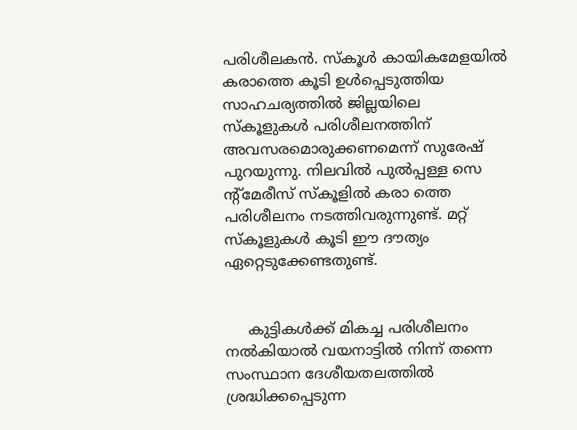പരിശീലകന്‍. സ്‌കൂള്‍ കായികമേളയില്‍ കരാത്തെ കൂടി ഉള്‍പ്പെടുത്തിയ സാഹചര്യത്തില്‍ ജില്ലയിലെ സ്‌കൂളുകള്‍ പരിശീലനത്തിന് അവസരമൊരുക്കണമെന്ന് സുരേഷ് പുറയുന്നു. നിലവില്‍ പുല്‍പ്പള്ള സെ ന്റ്‌മേരീസ് സ്‌കൂളില്‍ കരാ ത്തെ പരിശീലനം നടത്തിവരുന്നുണ്ട്. മറ്റ് സ്‌കൂളുകള്‍ കൂടി ഈ ദൗത്യം ഏറ്റെടുക്കേണ്ടതുണ്ട്.


     കുട്ടികള്‍ക്ക് മികച്ച പരിശീലനം നല്‍കിയാല്‍ വയനാട്ടില്‍ നിന്ന് തന്നെ സംസ്ഥാന ദേശീയതലത്തില്‍ ശ്രദ്ധിക്കപ്പെടുന്ന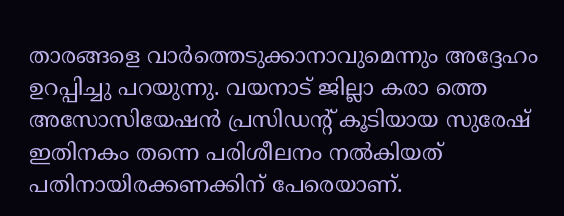താരങ്ങളെ വാര്‍ത്തെടുക്കാനാവുമെന്നും അദ്ദേഹം ഉറപ്പിച്ചു പറയുന്നു. വയനാട് ജില്ലാ കരാ ത്തെ അസോസിയേഷന്‍ പ്രസിഡന്റ് കൂടിയായ സുരേഷ് ഇതിനകം തന്നെ പരിശീലനം നല്‍കിയത് പതിനായിരക്കണക്കിന് പേരെയാണ്.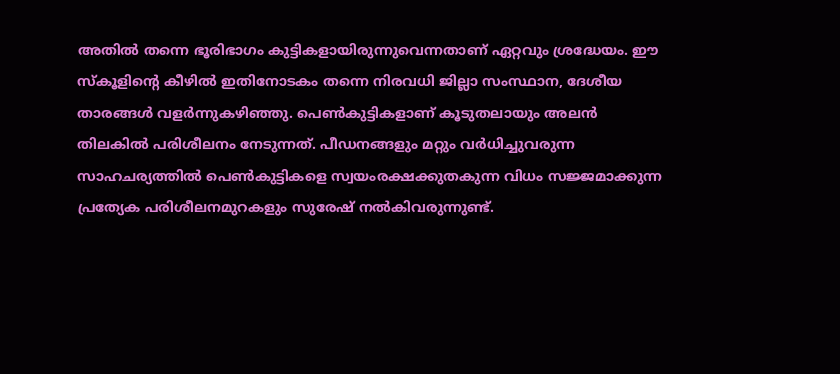അതില്‍ തന്നെ ഭൂരിഭാഗം കുട്ടികളായിരുന്നുവെന്നതാണ് ഏറ്റവും ശ്രദ്ധേയം. ഈ സ്‌കൂളിന്റെ കീഴില്‍ ഇതിനോടകം തന്നെ നിരവധി ജില്ലാ സംസ്ഥാന, ദേശീയ താരങ്ങള്‍ വളര്‍ന്നുകഴിഞ്ഞു. പെണ്‍കുട്ടികളാണ് കൂടുതലായും അലന്‍ തിലകില്‍ പരിശീലനം നേടുന്നത്. പീഡനങ്ങളും മറ്റും വര്‍ധിച്ചുവരുന്ന സാഹചര്യത്തില്‍ പെണ്‍കുട്ടികളെ സ്വയംരക്ഷക്കുതകുന്ന വിധം സജ്ജമാക്കുന്ന പ്രത്യേക പരിശീലനമുറകളും സുരേഷ് നല്‍കിവരുന്നുണ്ട്.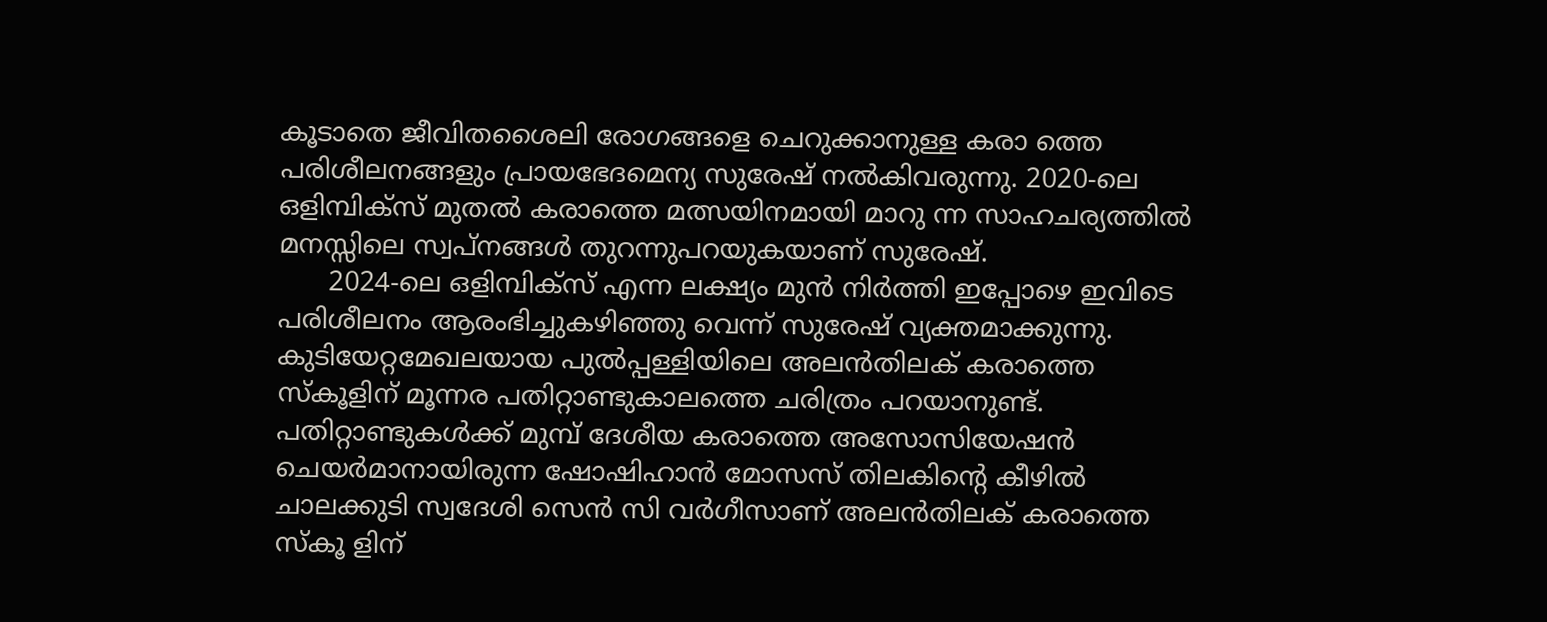കൂടാതെ ജീവിതശൈലി രോഗങ്ങളെ ചെറുക്കാനുള്ള കരാ ത്തെ പരിശീലനങ്ങളും പ്രായഭേദമെന്യ സുരേഷ് നല്‍കിവരുന്നു. 2020-ലെ ഒളിമ്പിക്‌സ് മുതല്‍ കരാത്തെ മത്സയിനമായി മാറു ന്ന സാഹചര്യത്തില്‍ മനസ്സിലെ സ്വപ്നങ്ങള്‍ തുറന്നുപറയുകയാണ് സുരേഷ്.
      2024-ലെ ഒളിമ്പിക്‌സ് എന്ന ലക്ഷ്യം മുന്‍ നിര്‍ത്തി ഇപ്പോഴെ ഇവിടെ പരിശീലനം ആരംഭിച്ചുകഴിഞ്ഞു വെന്ന് സുരേഷ് വ്യക്തമാക്കുന്നു. കുടിയേറ്റമേഖലയായ പുല്‍പ്പള്ളിയിലെ അലന്‍തിലക് കരാത്തെ സ്‌കൂളിന് മൂന്നര പതിറ്റാണ്ടുകാലത്തെ ചരിത്രം പറയാനുണ്ട്. പതിറ്റാണ്ടുകള്‍ക്ക് മുമ്പ് ദേശീയ കരാത്തെ അസോസിയേഷന്‍ ചെയര്‍മാനായിരുന്ന ഷോഷിഹാന്‍ മോസസ് തിലകിന്റെ കീഴില്‍ ചാലക്കുടി സ്വദേശി സെന്‍ സി വര്‍ഗീസാണ് അലന്‍തിലക് കരാത്തെ സ്‌കൂ ളിന്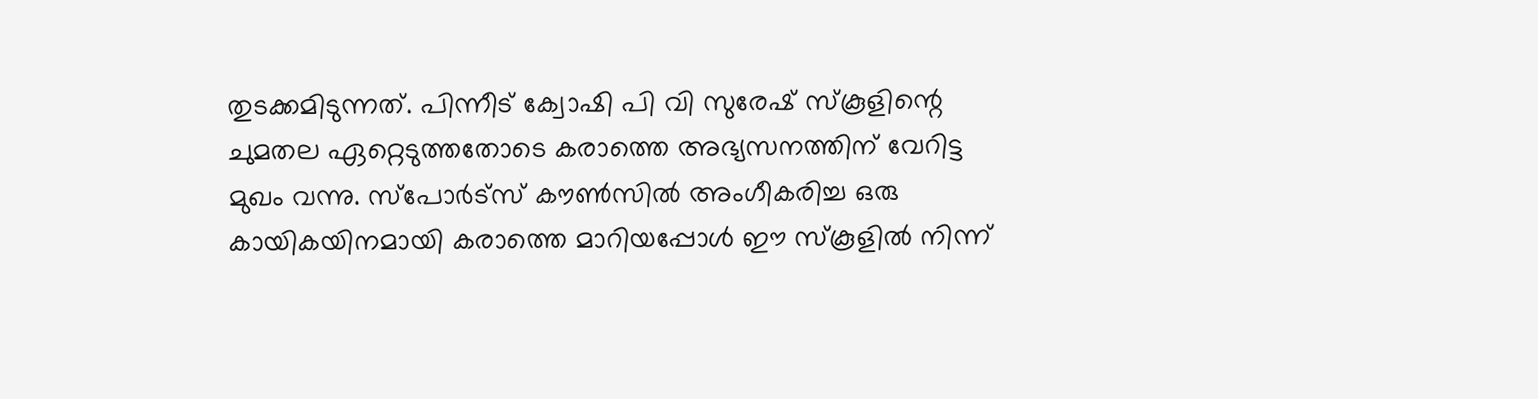തുടക്കമിടുന്നത്. പിന്നീട് ക്വോഷി പി വി സുരേഷ് സ്‌കൂളിന്റെ ചുമതല ഏറ്റെടുത്തതോടെ കരാത്തെ അഭ്യസനത്തിന് വേറിട്ട മുഖം വന്നു. സ്‌പോര്‍ട്‌സ് കൗണ്‍സില്‍ അംഗീകരിച്ച ഒരു കായികയിനമായി കരാത്തെ മാറിയപ്പോള്‍ ഈ സ്‌കൂളില്‍ നിന്ന്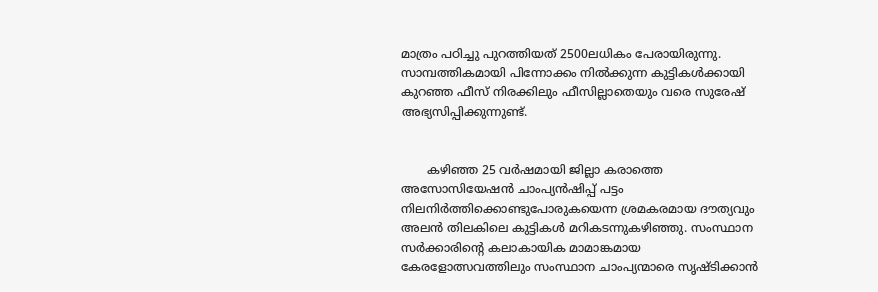മാത്രം പഠിച്ചു പുറത്തിയത് 2500ലധികം പേരായിരുന്നു. സാമ്പത്തികമായി പിന്നോക്കം നില്‍ക്കുന്ന കുട്ടികള്‍ക്കായി കുറഞ്ഞ ഫീസ് നിരക്കിലും ഫീസില്ലാതെയും വരെ സുരേഷ് അഭ്യസിപ്പിക്കുന്നുണ്ട്.


       കഴിഞ്ഞ 25 വര്‍ഷമായി ജില്ലാ കരാത്തെ അസോസിയേഷന്‍ ചാംപ്യന്‍ഷിപ്പ് പട്ടം നിലനിര്‍ത്തിക്കൊണ്ടുപോരുകയെന്ന ശ്രമകരമായ ദൗത്യവും അലന്‍ തിലകിലെ കുട്ടികള്‍ മറികടന്നുകഴിഞ്ഞു. സംസ്ഥാന സര്‍ക്കാരിന്റെ കലാകായിക മാമാങ്കമായ കേരളോത്സവത്തിലും സംസ്ഥാന ചാംപ്യന്മാരെ സൃഷ്ടിക്കാന്‍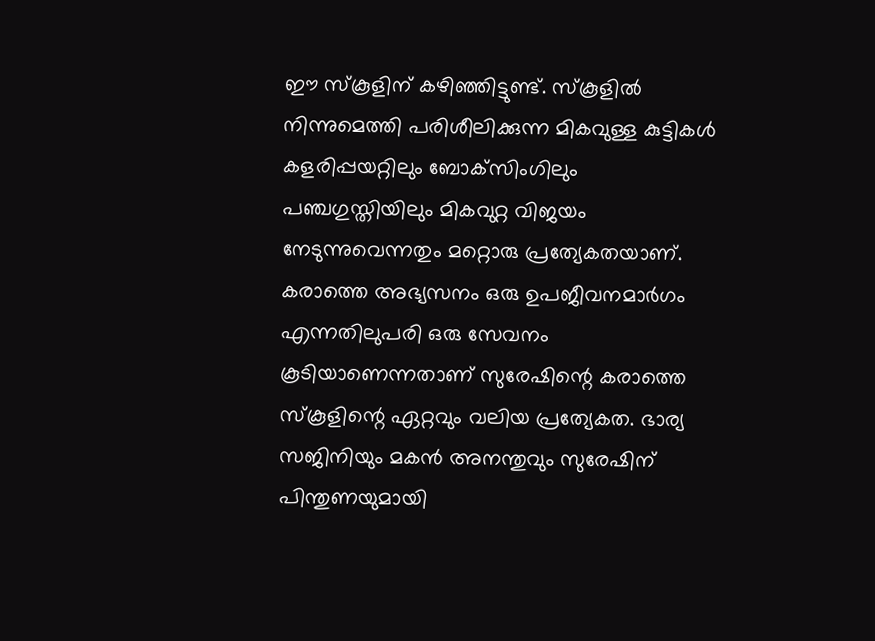ഈ സ്‌കൂളിന് കഴിഞ്ഞിട്ടുണ്ട്. സ്‌കൂളില്‍ നിന്നുമെത്തി പരിശീലിക്കുന്ന മികവുള്ള കുട്ടികള്‍ കളരിപ്പയറ്റിലും ബോക്‌സിംഗിലും പഞ്ചഗുസ്തിയിലും മികവുറ്റ വിജയം നേടുന്നുവെന്നതും മറ്റൊരു പ്രത്യേകതയാണ്. കരാത്തെ അഭ്യസനം ഒരു ഉപജീവനമാര്‍ഗം എന്നതിലുപരി ഒരു സേവനം കൂടിയാണെന്നതാണ് സുരേഷിന്റെ കരാത്തെ സ്‌കൂളിന്റെ ഏറ്റവും വലിയ പ്രത്യേകത. ഭാര്യ സജിനിയും മകന്‍ അനന്തുവും സുരേഷിന് പിന്തുണയുമായി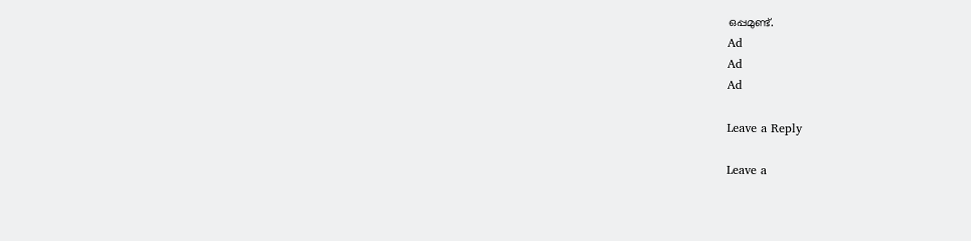ഒപ്പമുണ്ട്.
Ad
Ad
Ad

Leave a Reply

Leave a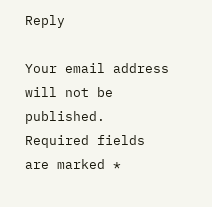Reply

Your email address will not be published. Required fields are marked *